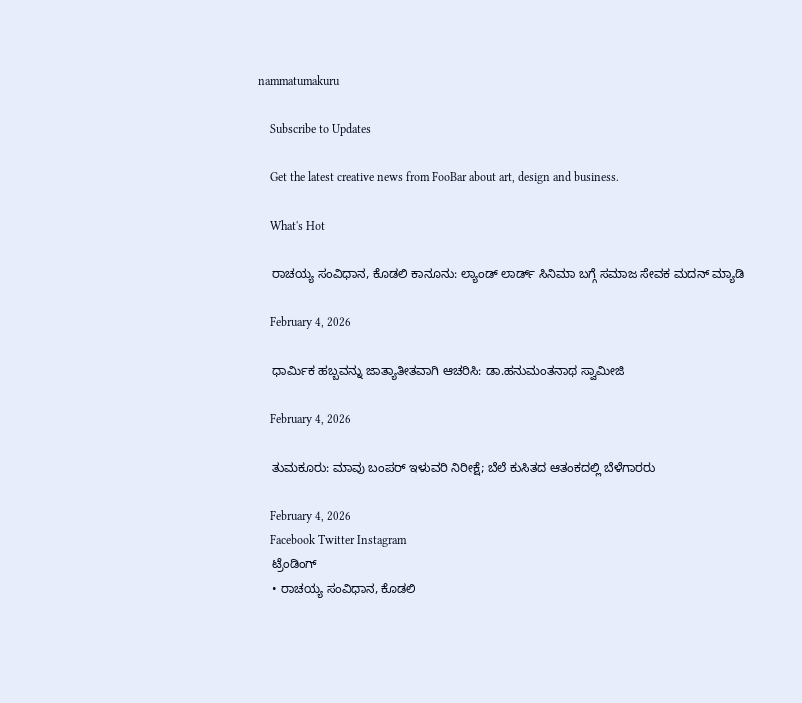nammatumakuru

    Subscribe to Updates

    Get the latest creative news from FooBar about art, design and business.

    What's Hot

    ರಾಚಯ್ಯ ಸಂವಿಧಾನ, ಕೊಡಲಿ ಕಾನೂನು: ಲ್ಯಾಂಡ್‌ ಲಾರ್ಡ್‌ ಸಿನಿಮಾ ಬಗ್ಗೆ ಸಮಾಜ ಸೇವಕ ಮದನ್ ಮ್ಯಾಡಿ

    February 4, 2026

    ಧಾರ್ಮಿಕ ಹಬ್ಬವನ್ನು ಜಾತ್ಯಾತೀತವಾಗಿ ಆಚರಿಸಿ: ಡಾ.ಹನುಮಂತನಾಥ ಸ್ವಾಮೀಜಿ

    February 4, 2026

    ತುಮಕೂರು: ಮಾವು ಬಂಪರ್ ಇಳುವರಿ ನಿರೀಕ್ಷೆ; ಬೆಲೆ ಕುಸಿತದ ಆತಂಕದಲ್ಲಿ ಬೆಳೆಗಾರರು

    February 4, 2026
    Facebook Twitter Instagram
    ಟ್ರೆಂಡಿಂಗ್
    • ರಾಚಯ್ಯ ಸಂವಿಧಾನ, ಕೊಡಲಿ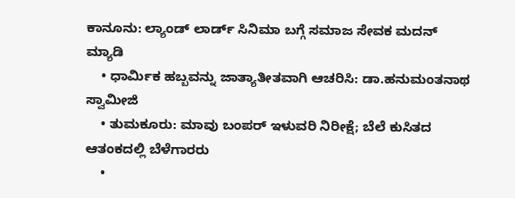ಕಾನೂನು: ಲ್ಯಾಂಡ್‌ ಲಾರ್ಡ್‌ ಸಿನಿಮಾ ಬಗ್ಗೆ ಸಮಾಜ ಸೇವಕ ಮದನ್ ಮ್ಯಾಡಿ
    • ಧಾರ್ಮಿಕ ಹಬ್ಬವನ್ನು ಜಾತ್ಯಾತೀತವಾಗಿ ಆಚರಿಸಿ: ಡಾ.ಹನುಮಂತನಾಥ ಸ್ವಾಮೀಜಿ
    • ತುಮಕೂರು: ಮಾವು ಬಂಪರ್ ಇಳುವರಿ ನಿರೀಕ್ಷೆ; ಬೆಲೆ ಕುಸಿತದ ಆತಂಕದಲ್ಲಿ ಬೆಳೆಗಾರರು
    •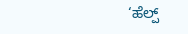‘ಹೆಲ್ಪ್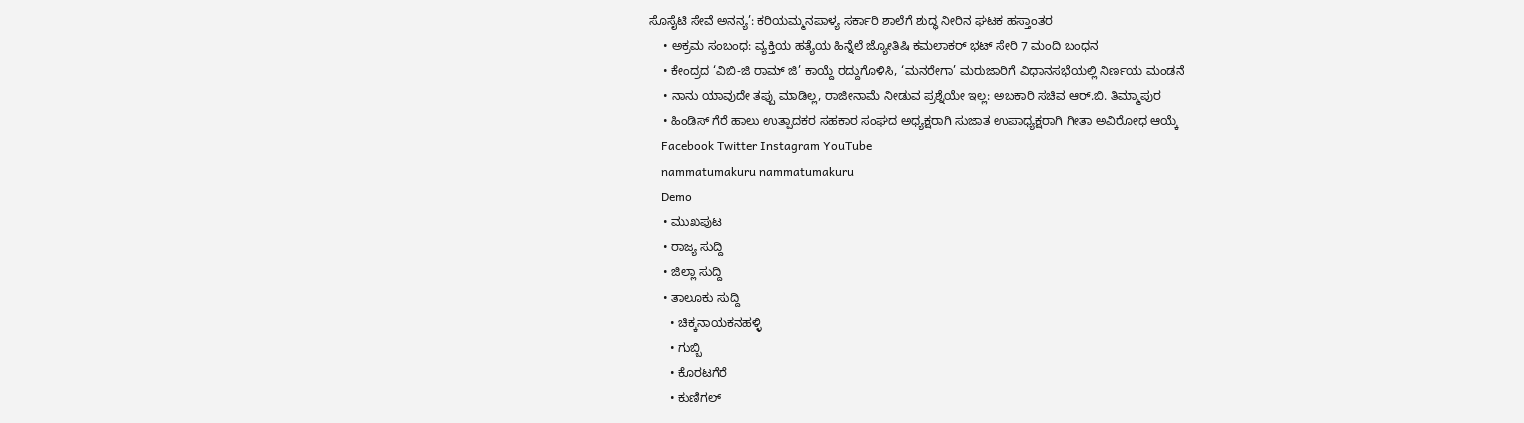ಸೊಸೈಟಿ ಸೇವೆ ಅನನ್ಯ’: ಕರಿಯಮ್ಮನಪಾಳ್ಯ ಸರ್ಕಾರಿ ಶಾಲೆಗೆ ಶುದ್ಧ ನೀರಿನ ಘಟಕ ಹಸ್ತಾಂತರ
    • ಅಕ್ರಮ ಸಂಬಂಧ: ವ್ಯಕ್ತಿಯ ಹತ್ಯೆಯ ಹಿನ್ನೆಲೆ ಜ್ಯೋತಿಷಿ ಕಮಲಾಕರ್ ಭಟ್ ಸೇರಿ 7 ಮಂದಿ ಬಂಧನ
    • ಕೇಂದ್ರದ ‘ವಿಬಿ-ಜಿ ರಾಮ್ ಜಿ’ ಕಾಯ್ದೆ ರದ್ದುಗೊಳಿಸಿ, ‘ಮನರೇಗಾ’ ಮರುಜಾರಿಗೆ ವಿಧಾನಸಭೆಯಲ್ಲಿ ನಿರ್ಣಯ ಮಂಡನೆ
    • ನಾನು ಯಾವುದೇ ತಪ್ಪು ಮಾಡಿಲ್ಲ, ರಾಜೀನಾಮೆ ನೀಡುವ ಪ್ರಶ್ನೆಯೇ ಇಲ್ಲ: ಅಬಕಾರಿ ಸಚಿವ ಆರ್.ಬಿ. ತಿಮ್ಮಾಪುರ
    • ಹಿಂಡಿಸ್ ಗೆರೆ ಹಾಲು ಉತ್ಪಾದಕರ ಸಹಕಾರ ಸಂಘದ ಅಧ್ಯಕ್ಷರಾಗಿ ಸುಜಾತ ಉಪಾಧ್ಯಕ್ಷರಾಗಿ ಗೀತಾ ಅವಿರೋಧ ಆಯ್ಕೆ
    Facebook Twitter Instagram YouTube
    nammatumakuru nammatumakuru
    Demo
    • ಮುಖಪುಟ
    • ರಾಜ್ಯ ಸುದ್ದಿ
    • ಜಿಲ್ಲಾ ಸುದ್ದಿ
    • ತಾಲೂಕು ಸುದ್ದಿ
      • ಚಿಕ್ಕನಾಯಕನಹಳ್ಳಿ
      • ಗುಬ್ಬಿ
      • ಕೊರಟಗೆರೆ
      • ಕುಣಿಗಲ್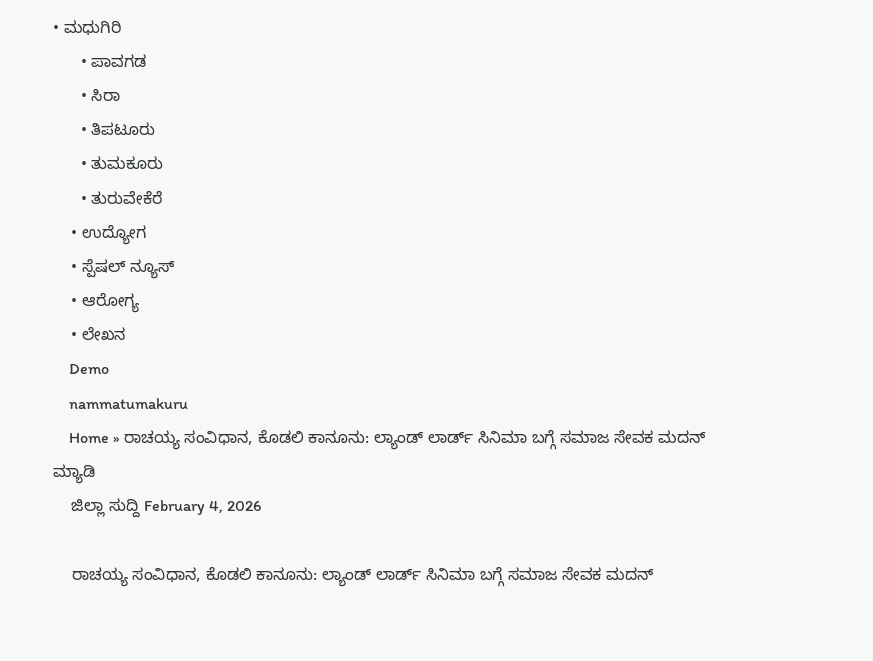• ಮಧುಗಿರಿ
      • ಪಾವಗಡ
      • ಸಿರಾ
      • ತಿಪಟೂರು
      • ತುಮಕೂರು
      • ತುರುವೇಕೆರೆ
    • ಉದ್ಯೋಗ
    • ಸ್ಪೆಷಲ್ ನ್ಯೂಸ್
    • ಆರೋಗ್ಯ
    • ಲೇಖನ
    Demo
    nammatumakuru
    Home » ರಾಚಯ್ಯ ಸಂವಿಧಾನ, ಕೊಡಲಿ ಕಾನೂನು: ಲ್ಯಾಂಡ್‌ ಲಾರ್ಡ್‌ ಸಿನಿಮಾ ಬಗ್ಗೆ ಸಮಾಜ ಸೇವಕ ಮದನ್ ಮ್ಯಾಡಿ
    ಜಿಲ್ಲಾ ಸುದ್ದಿ February 4, 2026

    ರಾಚಯ್ಯ ಸಂವಿಧಾನ, ಕೊಡಲಿ ಕಾನೂನು: ಲ್ಯಾಂಡ್‌ ಲಾರ್ಡ್‌ ಸಿನಿಮಾ ಬಗ್ಗೆ ಸಮಾಜ ಸೇವಕ ಮದನ್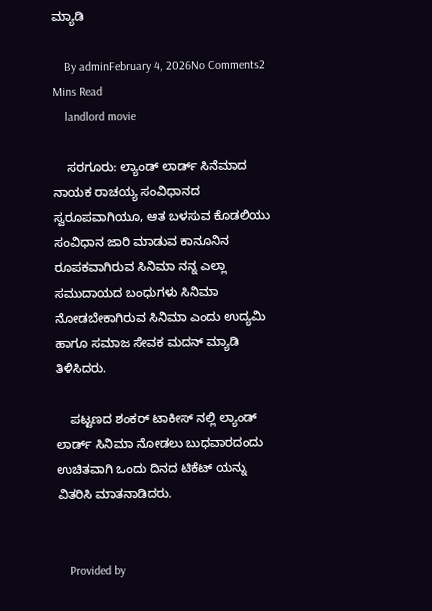ಮ್ಯಾಡಿ

    By adminFebruary 4, 2026No Comments2 Mins Read
    landlord movie

    ಸರಗೂರು: ಲ್ಯಾಂಡ್‌ ಲಾರ್ಡ್‌ ಸಿನೆಮಾ‌ದ ನಾಯಕ ರಾಚಯ್ಯ ಸಂವಿಧಾನದ ಸ್ವರೂಪವಾಗಿಯೂ, ಆತ ಬಳಸುವ ಕೊಡಲಿಯು ಸಂವಿಧಾನ ಜಾರಿ ಮಾಡುವ ಕಾನೂನಿನ ರೂಪಕವಾಗಿರುವ ಸಿನಿಮಾ ನನ್ನ ಎಲ್ಲಾ ಸಮುದಾಯದ ಬಂಧುಗಳು ಸಿನಿಮಾ ನೋಡಬೇಕಾಗಿರುವ ಸಿನಿಮಾ ಎಂದು ಉದ್ಯಮಿ ಹಾಗೂ ಸಮಾಜ ಸೇವಕ ಮದನ್ ಮ್ಯಾಡಿ ತಿಳಿಸಿದರು.

    ಪಟ್ಟಣದ ಶಂಕರ್ ಟಾಕೀಸ್ ನಲ್ಲಿ ಲ್ಯಾಂಡ್ ಲಾರ್ಡ್ ಸಿನಿಮಾ ನೋಡಲು ಬುಧವಾರದಂದು ಉಚಿತವಾಗಿ ಒಂದು ದಿನದ ಟಿಕೆಟ್ ಯನ್ನು ವಿತರಿಸಿ ಮಾತನಾಡಿದರು.


    Provided by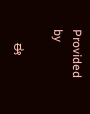Provided by

    ಈ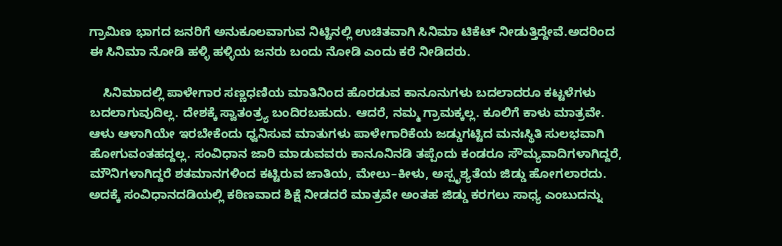ಗ್ರಾಮಿಣ ಭಾಗದ ಜನರಿಗೆ ಅನುಕೂಲವಾಗುವ ನಿಟ್ಟಿನಲ್ಲಿ ಉಚಿತವಾಗಿ ಸಿನಿಮಾ ಟಿಕೆಟ್ ನೀಡುತ್ತಿದ್ದೇವೆ.ಅದರಿಂದ ಈ ಸಿನಿಮಾ ನೋಡಿ ಹಳ್ಳಿ ಹಳ್ಳಿಯ ಜನರು ಬಂದು ನೋಡಿ ಎಂದು ಕರೆ ನೀಡಿದರು.

    ಸಿನಿಮಾದಲ್ಲಿ ಪಾಳೇಗಾರ ಸಣ್ಣಧಣಿಯ ಮಾತಿನಿಂದ ಹೊರಡುವ ಕಾನೂನುಗಳು ಬದಲಾದರೂ‌ ಕಟ್ಟಳೆಗಳು ಬದಲಾಗುವುದಿಲ್ಲ. ದೇಶಕ್ಕೆ ಸ್ವಾತಂತ್ರ್ಯ ಬಂದಿರಬಹುದು. ಆದರೆ, ನಮ್ಮ ಗ್ರಾಮಕ್ಕಲ್ಲ. ಕೂಲಿಗೆ ಕಾಳು ಮಾತ್ರವೇ. ಆಳು ಆಳಾಗಿಯೇ ಇರಬೇಕೆಂದು ಧ್ವನಿಸುವ ಮಾತುಗಳು ಪಾಳೇಗಾರಿಕೆಯ ಜಡ್ಡುಗಟ್ಟಿದ ಮನಃಸ್ಥಿತಿ ಸುಲಭವಾಗಿ ಹೋಗುವಂತಹದ್ದಲ್ಲ. ಸಂವಿಧಾನ ಜಾರಿ ಮಾಡುವವರು ಕಾನೂನಿನಡಿ ತಪ್ಪೆಂದು ಕಂಡರೂ ಸೌಮ್ಯವಾದಿಗಳಾಗಿದ್ದರೆ, ಮೌನಿಗಳಾಗಿದ್ದರೆ ಶತಮಾನಗಳಿಂದ ಕಟ್ಟಿರುವ ಜಾತಿಯ, ಮೇಲು–ಕೀಳು, ಅಸ್ಪೃಶ್ಯತೆಯ ಜಿಡ್ಡು ಹೋಗಲಾರದು. ಅದಕ್ಕೆ ಸಂವಿಧಾನದಡಿಯಲ್ಲಿ ಕಠಿಣವಾದ ಶಿಕ್ಷೆ ನೀಡದರೆ ಮಾತ್ರವೇ ಅಂತಹ ಜಿಡ್ಡು ಕರಗಲು ಸಾಧ್ಯ ಎಂಬುದನ್ನು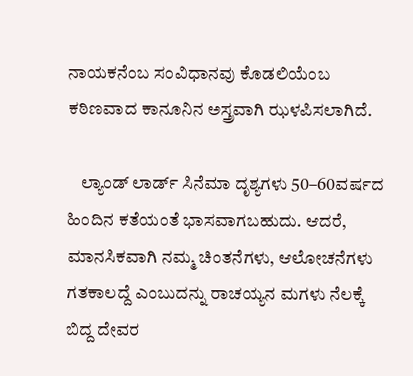ನಾಯಕನೆಂಬ ಸಂವಿಧಾನವು ಕೊಡಲಿಯೆಂಬ ಕಠಿಣವಾದ ಕಾನೂನಿನ ಅಸ್ತ್ರವಾಗಿ ಝಳಪಿಸಲಾಗಿದೆ.

    ಲ್ಯಾಂಡ್ ಲಾರ್ಡ್‌ ಸಿನೆಮಾ‌ ದೃಶ್ಯಗಳು 50–60ವರ್ಷದ ಹಿಂದಿನ‌ ಕತೆಯಂತೆ ಭಾಸವಾಗಬಹುದು. ಆದರೆ, ಮಾನಸಿಕವಾಗಿ ನಮ್ಮ ಚಿಂತನೆಗಳು, ಆಲೋಚನೆಗಳು ಗತಕಾಲದ್ದೆ ಎಂಬುದನ್ನು‌ ರಾಚಯ್ಯನ ಮಗಳು‌ ನೆಲಕ್ಕೆ ಬಿದ್ದ ದೇವರ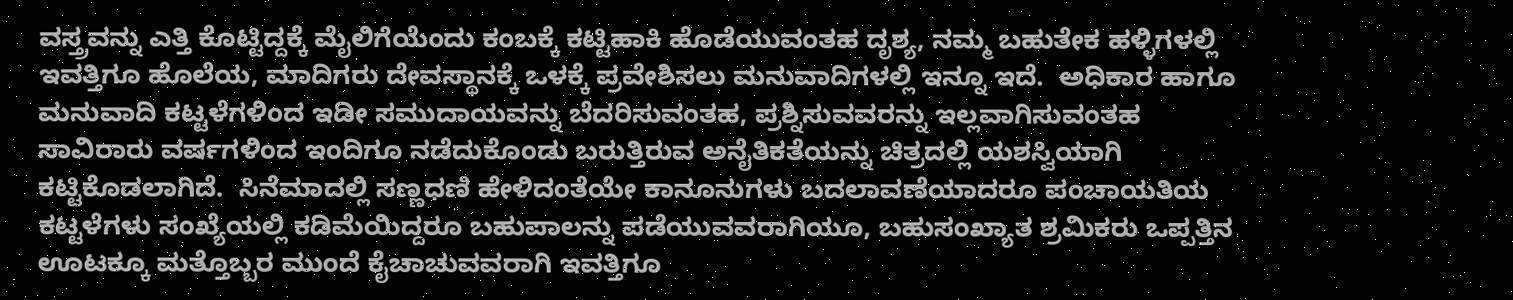ವಸ್ತ್ರವನ್ನು ಎತ್ತಿ ಕೊಟ್ಟಿದ್ದಕ್ಕೆ ಮೈಲಿಗೆಯೆಂದು ಕಂಬಕ್ಕೆ ಕಟ್ಟಿಹಾಕಿ ಹೊಡೆಯುವಂತಹ ದೃಶ್ಯ, ನಮ್ಮ‌ ಬಹುತೇಕ ಹಳ್ಳಿಗಳಲ್ಲಿ‌ ಇವತ್ತಿಗೂ ಹೊಲೆಯ, ಮಾದಿಗರು ದೇವಸ್ಥಾನಕ್ಕೆ ಒಳಕ್ಕೆ ಪ್ರವೇಶಿಸಲು ಮನುವಾದಿಗಳಲ್ಲಿ ಇನ್ನೂ ಇದೆ.  ಅಧಿಕಾರ ಹಾಗೂ ಮನುವಾದಿ ಕಟ್ಟಳೆಗಳಿಂದ ಇಡೀ‌ ಸಮುದಾಯವನ್ನು‌ ಬೆದರಿಸುವಂತಹ, ಪ್ರಶ್ನಿಸುವವರನ್ನು‌ ಇಲ್ಲವಾಗಿಸುವಂತಹ ಸಾವಿರಾರು ವರ್ಷಗಳಿಂದ ಇಂದಿಗೂ ನಡೆದುಕೊಂಡು ಬರುತ್ತಿರುವ ಅನೈತಿಕತೆಯನ್ನು ಚಿತ್ರದಲ್ಲಿ‌ ಯಶಸ್ವಿಯಾಗಿ ಕಟ್ಟಿಕೊಡಲಾಗಿದೆ.  ಸಿ‌ನೆಮಾದಲ್ಲಿ‌ ಸಣ್ಣ‌ಧಣಿ ಹೇಳಿದಂತೆಯೇ ಕಾನೂನುಗಳು‌ ಬದಲಾವಣೆಯಾದರೂ‌‌ ಪಂಚಾಯತಿಯ ಕಟ್ಟಳೆಗಳು‌ ಸಂಖ್ಯೆಯಲ್ಲಿ ಕಡಿಮೆಯಿದ್ದರೂ ಬಹುಪಾಲನ್ನು ಪಡೆಯುವವರಾಗಿಯೂ, ಬಹುಸಂಖ್ಯಾತ ಶ್ರಮಿಕರು‌ ಒಪ್ಪತ್ತಿನ ಊಟಕ್ಕೂ ಮತ್ತೊಬ್ಬರ ಮುಂದೆ ಕೈಚಾಚುವವರಾಗಿ ಇವತ್ತಿಗೂ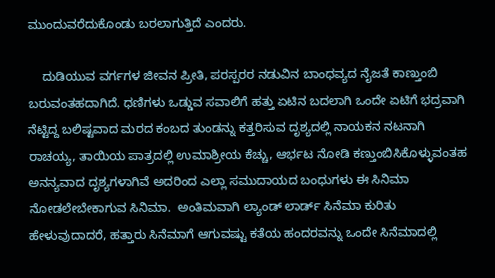ಮುಂದುವರೆದುಕೊಂಡು ಬರಲಾಗುತ್ತಿದೆ ಎಂದರು.

    ದುಡಿಯುವ ವರ್ಗಗಳ ಜೀವನ ಪ್ರೀತಿ, ಪರಸ್ಪರರ‌ ನಡುವಿನ ಬಾಂಧವ್ಯದ ನೈಜತೆ‌ ಕಾಣ್ತುಂಬಿ ಬರುವಂತಹದಾಗಿದೆ. ಧಣಿಗಳು ಒಡ್ಡುವ ಸವಾಲಿಗೆ ಹತ್ತು ಏಟಿನ ಬದಲಾಗಿ ಒಂದೇ ಏಟಿಗೆ ಭದ್ರವಾಗಿ ನೆಟ್ಟಿದ್ದ ಬಲಿಷ್ಟವಾದ ಮರದ ಕಂಬದ ತುಂಡನ್ನು ಕತ್ತರಿಸುವ ದೃಶ್ಯದಲ್ಲಿ‌ ನಾಯಕನ ನಟನಾಗಿ‌‌ ರಾಚಯ್ಯ, ತಾಯಿಯ ಪಾತ್ರದಲ್ಲಿ‌ ಉಮಾಶ್ರೀ‌ಯ ಕೆಚ್ಚು, ಆರ್ಭಟ ನೋಡಿ ಕಣ್ತುಂಬಿಸಿಕೊಳ್ಳುವಂತಹ ಅನನ್ಯವಾದ ದೃಶ್ಯಗಳಾಗಿವೆ ಅದರಿಂದ ಎಲ್ಲಾ ಸಮುದಾಯದ ಬಂಧುಗಳು ಈ ಸಿನಿಮಾ ನೋಡಲೇಬೇಕಾಗುವ ಸಿನಿಮಾ.  ಅಂತಿಮವಾಗಿ ಲ್ಯಾಂಡ್ ಲಾರ್ಡ್ ಸಿನೆಮಾ ಕುರಿತು ಹೇಳುವುದಾದರೆ, ಹತ್ತಾರು ಸಿನೆಮಾಗೆ ಆಗುವಷ್ಟು ಕತೆಯ ಹಂದರವನ್ನು ಒಂದೇ‌ ಸಿನೆಮಾದಲ್ಲಿ‌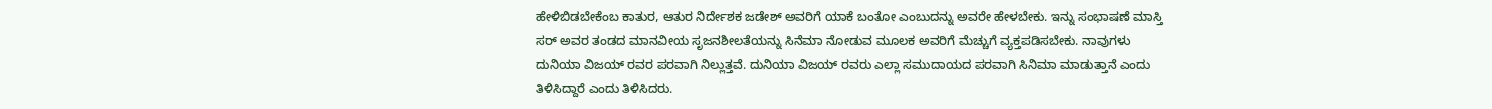ಹೇಳಿಬಿಡಬೇಕೆಂಬ ಕಾತುರ, ಆತುರ‌ ನಿರ್ದೇಶಕ ಜಡೇಶ್ ಅವರಿಗೆ ಯಾಕೆ ಬಂತೋ ಎಂಬುದನ್ನು ಅವರೇ ಹೇಳಬೇಕು. ಇನ್ನು ಸಂಭಾಷಣೆ ಮಾಸ್ತಿ ಸರ್ ಅವರ ತಂಡದ ಮಾನವೀಯ ಸೃಜನಶೀಲತೆಯನ್ನು ಸಿನೆಮಾ‌ ನೋಡುವ ಮೂಲಕ‌ ಅವರಿಗೆ ಮೆಚ್ಚುಗೆ ವ್ಯಕ್ತಪಡಿಸಬೇಕು. ನಾವುಗಳು ದುನಿಯಾ ವಿಜಯ್ ರವರ ಪರವಾಗಿ ನಿಲ್ಲುತ್ತವೆ. ದುನಿಯಾ ವಿಜಯ್ ರವರು ಎಲ್ಲಾ ಸಮುದಾಯದ ಪರವಾಗಿ ಸಿನಿಮಾ ಮಾಡುತ್ತಾನೆ ಎಂದು ತಿಳಿಸಿದ್ದಾರೆ ಎಂದು ತಿಳಿಸಿದರು.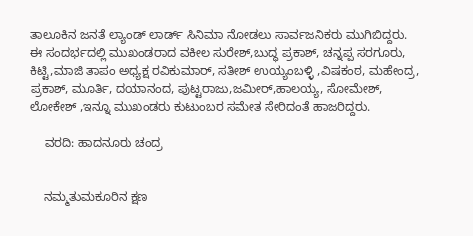ತಾಲೂಕಿನ ಜನತೆ ಲ್ಯಾಂಡ್ ಲಾರ್ಡ್ ಸಿನಿಮಾ ನೋಡಲು ಸಾರ್ವಜನಿಕರು ಮುಗಿಬಿದ್ದರು.  ಈ ಸಂದರ್ಭದಲ್ಲಿ ಮುಖಂಡರಾದ ವಕೀಲ ಸುರೇಶ್,ಬುದ್ಧ ಪ್ರಕಾಶ್, ಚನ್ನಪ್ಪ ಸರಗೂರು, ಕಿಟ್ಟಿ,ಮಾಜಿ ತಾಪಂ ಅಧ್ಯಕ್ಷ ರವಿಕುಮಾರ್, ಸತೀಶ್ ಉಯ್ಯಂಬಳ್ಳಿ ,ವಿಷಕಂಠ, ಮಹೇಂದ್ರ, ಪ್ರಕಾಶ್, ಮೂರ್ತಿ, ದಯಾನಂದ, ಪುಟ್ಟರಾಜು,ಜಮೀರ್,ಹಾಲಯ್ಯ, ಸೋಮೇಶ್, ಲೋಕೇಶ್ ,ಇನ್ನೂ ಮುಖಂಡರು ಕುಟುಂಬರ ಸಮೇತ ಸೇರಿದಂತೆ ಹಾಜರಿದ್ದರು.

    ವರದಿ: ಹಾದನೂರು ಚಂದ್ರ


    ನಮ್ಮತುಮಕೂರಿನ ಕ್ಷಣ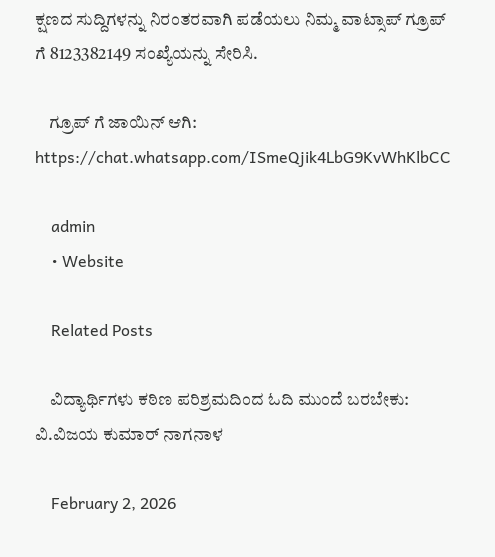ಕ್ಷಣದ ಸುದ್ದಿಗಳನ್ನು ನಿರಂತರವಾಗಿ ಪಡೆಯಲು ನಿಮ್ಮ ವಾಟ್ಸಾಪ್ ಗ್ರೂಪ್ ಗೆ 8123382149 ಸಂಖ್ಯೆಯನ್ನು ಸೇರಿಸಿ.

    ಗ್ರೂಪ್ ಗೆ ಜಾಯಿನ್ ಆಗಿ: https://chat.whatsapp.com/ISmeQjik4LbG9KvWhKlbCC

    admin
    • Website

    Related Posts

    ವಿದ್ಯಾರ್ಥಿಗಳು ಕಠಿಣ ಪರಿಶ್ರಮದಿಂದ ಓದಿ ಮುಂದೆ ಬರಬೇಕು: ವಿ.ವಿಜಯ ಕುಮಾರ್ ನಾಗನಾಳ

    February 2, 2026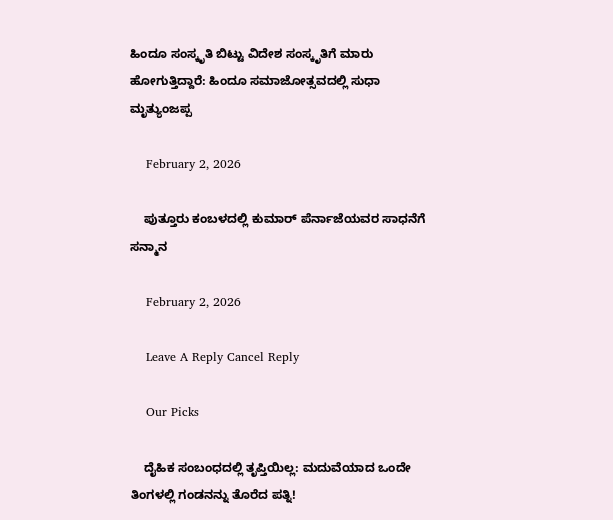ಹಿಂದೂ ಸಂಸ್ಕೃತಿ ಬಿಟ್ಟು ವಿದೇಶ ಸಂಸ್ಕೃತಿಗೆ ಮಾರು ಹೋಗುತ್ತಿದ್ದಾರೆ: ಹಿಂದೂ ಸಮಾಜೋತ್ಸವದಲ್ಲಿ ಸುಧಾ ಮೃತ್ಯುಂಜಪ್ಪ

    February 2, 2026

    ಪುತ್ತೂರು ಕಂಬಳದಲ್ಲಿ ಕುಮಾರ್ ಪೆರ್ನಾಜೆಯವರ ಸಾಧನೆಗೆ ಸನ್ಮಾನ

    February 2, 2026

    Leave A Reply Cancel Reply

    Our Picks

    ದೈಹಿಕ ಸಂಬಂಧದಲ್ಲಿ ತೃಪ್ತಿಯಿಲ್ಲ: ಮದುವೆಯಾದ ಒಂದೇ ತಿಂಗಳಲ್ಲಿ ಗಂಡನನ್ನು ತೊರೆದ ಪತ್ನಿ!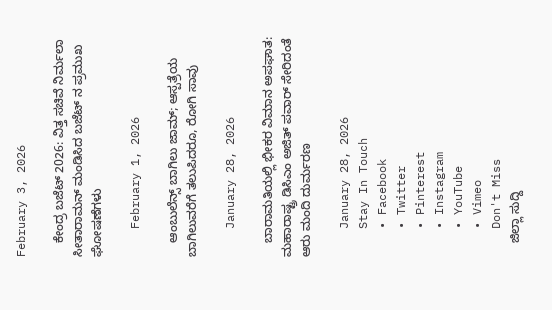February 3, 2026

    ಕೇಂದ್ರ ಬಜೆಟ್ 2026: ವಿತ್ತ ಸಚಿವೆ ನಿರ್ಮಲಾ ಸೀತಾರಾಮನ್ ಮಂಡಿಸಿದ ಬಜೆಟ್‌ ನ ಪ್ರಮುಖ ಘೋಷಣೆಗಳು

    February 1, 2026

    ಆಂಬುಲೆನ್ಸ್ ಬಾಗಿಲು ಜಾಮ್; ಆಸ್ಪತ್ರೆಯ ಬಾಗಿಲುವರೆಗೆ ತಲುಪಿದರೂ, ರೋಗಿ ಸಾವು

    January 28, 2026

    ಬಾರಾಮತಿಯಲ್ಲಿ ಭೀಕರ ವಿಮಾನ ಅಪಘಾತ: ಮಹಾರಾಷ್ಟ್ರ ಡಿಸಿಎಂ ಅಜಿತ್ ಪವಾರ್ ಸೇರಿದಂತೆ ಆರು ಮಂದಿ ದುರ್ಮರಣ

    January 28, 2026
    Stay In Touch
    • Facebook
    • Twitter
    • Pinterest
    • Instagram
    • YouTube
    • Vimeo
    Don't Miss
    ಜಿಲ್ಲಾ ಸುದ್ದಿ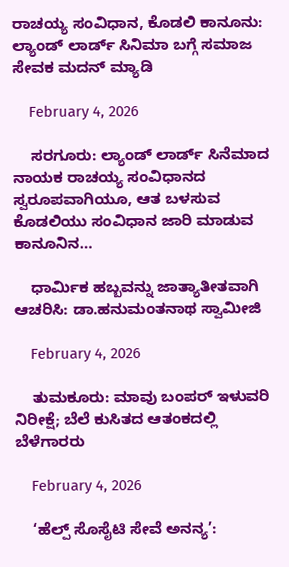ರಾಚಯ್ಯ ಸಂವಿಧಾನ, ಕೊಡಲಿ ಕಾನೂನು: ಲ್ಯಾಂಡ್‌ ಲಾರ್ಡ್‌ ಸಿನಿಮಾ ಬಗ್ಗೆ ಸಮಾಜ ಸೇವಕ ಮದನ್ ಮ್ಯಾಡಿ

    February 4, 2026

    ಸರಗೂರು: ಲ್ಯಾಂಡ್‌ ಲಾರ್ಡ್‌ ಸಿನೆಮಾ‌ದ ನಾಯಕ ರಾಚಯ್ಯ ಸಂವಿಧಾನದ ಸ್ವರೂಪವಾಗಿಯೂ, ಆತ ಬಳಸುವ ಕೊಡಲಿಯು ಸಂವಿಧಾನ ಜಾರಿ ಮಾಡುವ ಕಾನೂನಿನ…

    ಧಾರ್ಮಿಕ ಹಬ್ಬವನ್ನು ಜಾತ್ಯಾತೀತವಾಗಿ ಆಚರಿಸಿ: ಡಾ.ಹನುಮಂತನಾಥ ಸ್ವಾಮೀಜಿ

    February 4, 2026

    ತುಮಕೂರು: ಮಾವು ಬಂಪರ್ ಇಳುವರಿ ನಿರೀಕ್ಷೆ; ಬೆಲೆ ಕುಸಿತದ ಆತಂಕದಲ್ಲಿ ಬೆಳೆಗಾರರು

    February 4, 2026

    ‘ಹೆಲ್ಪ್ ಸೊಸೈಟಿ ಸೇವೆ ಅನನ್ಯ’: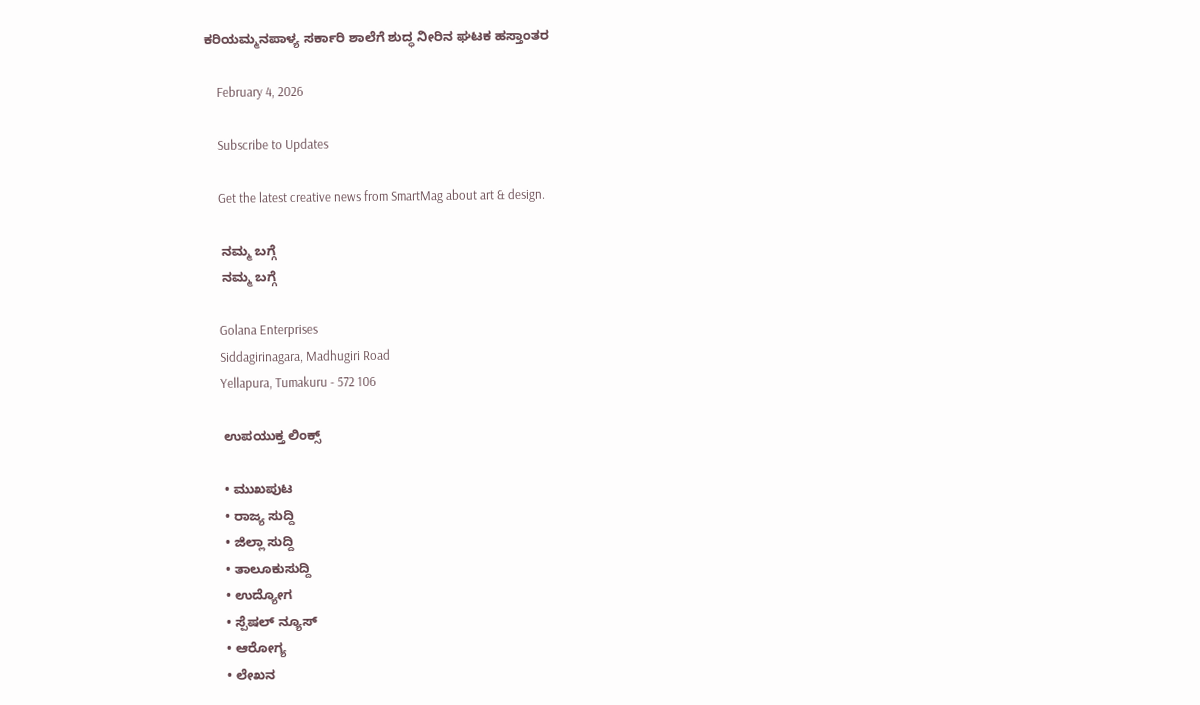ಕರಿಯಮ್ಮನಪಾಳ್ಯ ಸರ್ಕಾರಿ ಶಾಲೆಗೆ ಶುದ್ಧ ನೀರಿನ ಘಟಕ ಹಸ್ತಾಂತರ

    February 4, 2026

    Subscribe to Updates

    Get the latest creative news from SmartMag about art & design.

    ನಮ್ಮ ಬಗ್ಗೆ
    ನಮ್ಮ ಬಗ್ಗೆ

    Golana Enterprises
    Siddagirinagara, Madhugiri Road
    Yellapura, Tumakuru - 572 106

    ಉಪಯುಕ್ತ ಲಿಂಕ್ಸ್

    • ಮುಖಪುಟ
    • ರಾಜ್ಯ ಸುದ್ದಿ
    • ಜಿಲ್ಲಾ ಸುದ್ದಿ
    • ತಾಲೂಕುಸುದ್ದಿ
    • ಉದ್ಯೋಗ
    • ಸ್ಪೆಷಲ್ ನ್ಯೂಸ್
    • ಆರೋಗ್ಯ
    • ಲೇಖನ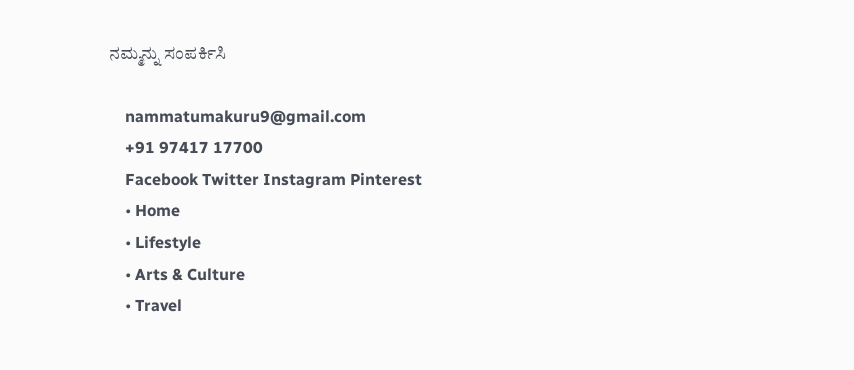ನಮ್ಮನ್ನು ಸಂಪರ್ಕಿಸಿ

    nammatumakuru9@gmail.com
    +91 97417 17700
    Facebook Twitter Instagram Pinterest
    • Home
    • Lifestyle
    • Arts & Culture
    • Travel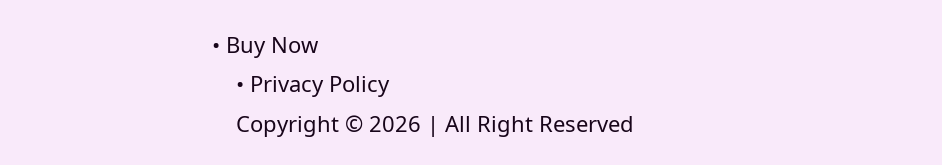• Buy Now
    • Privacy Policy
    Copyright © 2026 | All Right Reserved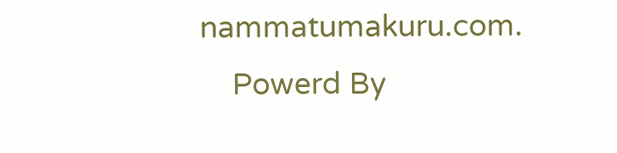nammatumakuru.com.
    Powerd By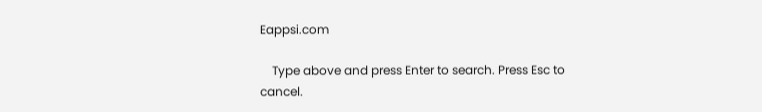Eappsi.com

    Type above and press Enter to search. Press Esc to cancel.